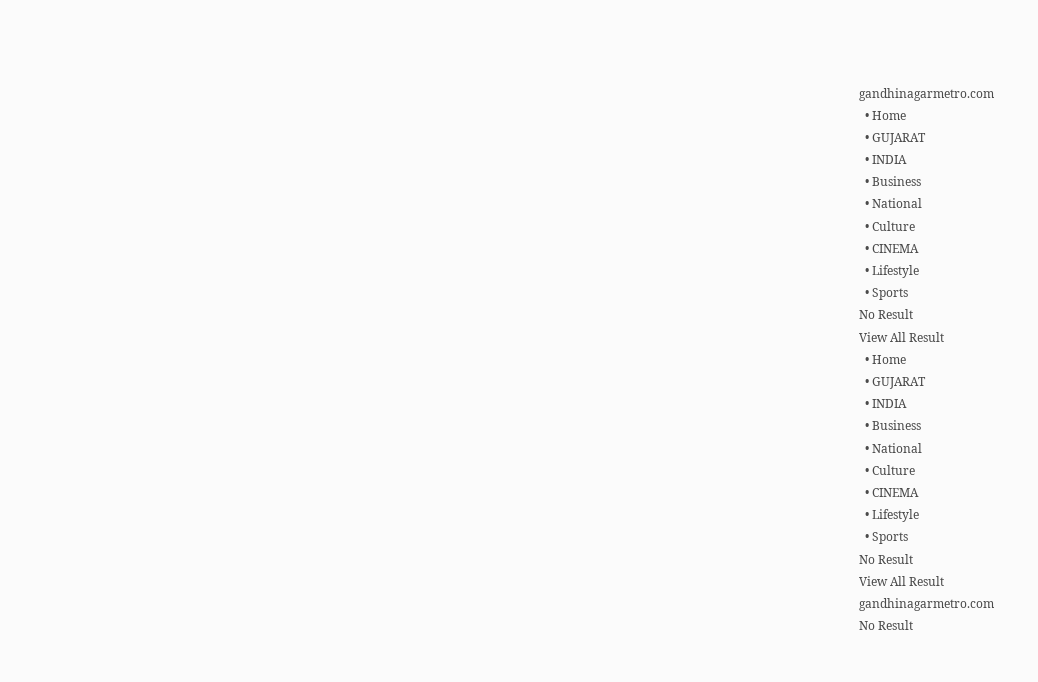gandhinagarmetro.com
  • Home
  • GUJARAT
  • INDIA
  • Business
  • National
  • Culture
  • CINEMA
  • Lifestyle
  • Sports
No Result
View All Result
  • Home
  • GUJARAT
  • INDIA
  • Business
  • National
  • Culture
  • CINEMA
  • Lifestyle
  • Sports
No Result
View All Result
gandhinagarmetro.com
No Result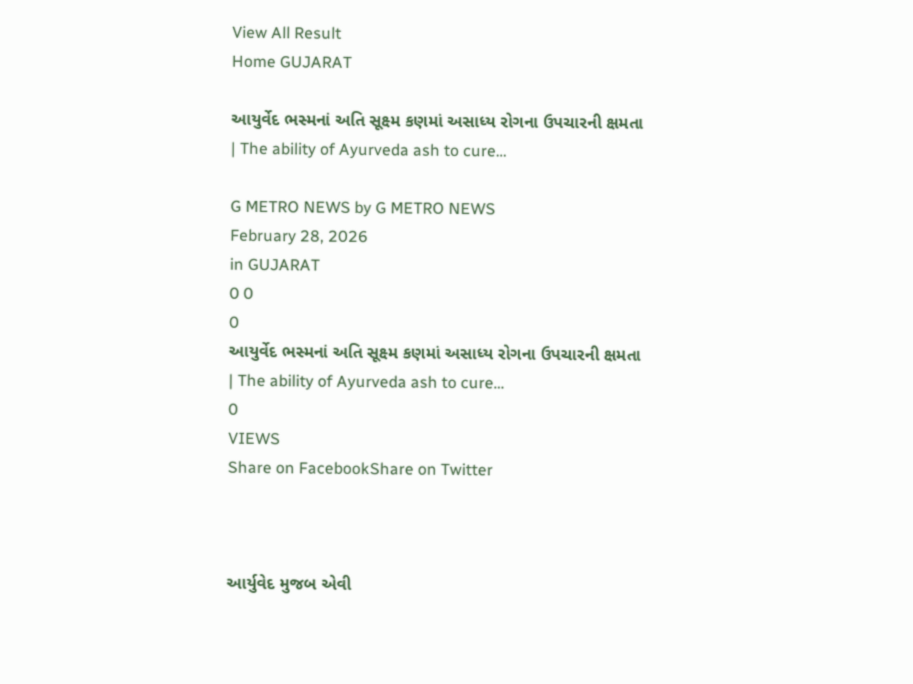View All Result
Home GUJARAT

આયુર્વેદ ભસ્મનાં અતિ સૂક્ષ્મ કણમાં અસાધ્ય રોગના ઉપચારની ક્ષમતા | The ability of Ayurveda ash to cure…

G METRO NEWS by G METRO NEWS
February 28, 2026
in GUJARAT
0 0
0
આયુર્વેદ ભસ્મનાં અતિ સૂક્ષ્મ કણમાં અસાધ્ય રોગના ઉપચારની ક્ષમતા | The ability of Ayurveda ash to cure…
0
VIEWS
Share on FacebookShare on Twitter



આર્યુવેદ મુજબ એવી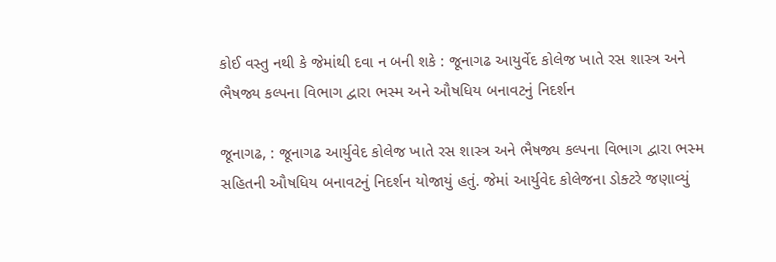કોઈ વસ્તુ નથી કે જેમાંથી દવા ન બની શકે : જૂનાગઢ આયુર્વેદ કોલેજ ખાતે રસ શાસ્ત્ર અને ભૈષજ્ય કલ્પના વિભાગ દ્વારા ભસ્મ અને ઔષધિય બનાવટનું નિદર્શન

જૂનાગઢ, : જૂનાગઢ આર્યુવેદ કોલેજ ખાતે રસ શાસ્ત્ર અને ભૈષજ્ય કલ્પના વિભાગ દ્વારા ભસ્મ સહિતની ઔષધિય બનાવટનું નિદર્શન યોજાયું હતું. જેમાં આર્યુવેદ કોલેજના ડોક્ટરે જણાવ્યું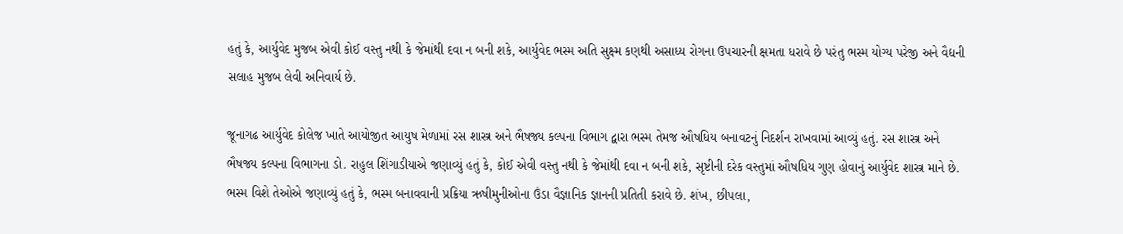હતું કે, આર્યુવેદ મુજબ એવી કોઈ વસ્તુ નથી કે જેમાંથી દવા ન બની શકે, આર્યુવેદ ભસ્મ અતિ સુક્ષ્મ કણથી અસાધ્ય રોગના ઉપચારની ક્ષમતા ધરાવે છે પરંતુ ભસ્મ યોગ્ય પરેજી અને વૈદ્યની સલાહ મુજબ લેવી અનિવાર્ય છે.

જૂનાગઢ આર્યુવેદ કોલેજ ખાતે આયોજીત આયુષ મેળામાં રસ શાસ્ત્ર અને ભૈષજ્ય કલ્પના વિભાગ દ્વારા ભસ્મ તેમજ ઔષધિય બનાવટનું નિદર્શન રાખવામાં આવ્યું હતું. રસ શાસ્ત્ર અને ભૈષજ્ય કલ્પના વિભાગના ડો. રાહુલ શિંગાડીયાએ જણાવ્યું હતું કે, કોઈ એવી વસ્તુ નથી કે જેમાંથી દવા ન બની શકે, સૃષ્ટીની દરેક વસ્તુમાં ઔષધિય ગુણ હોવાનું આર્યુવેદ શાસ્ત્ર માને છે. ભસ્મ વિશે તેઓએ જણાવ્યું હતું કે, ભસ્મ બનાવવાની પ્રક્રિયા ઋષીમુનીઓના ઉંડા વૈજ્ઞાનિક જ્ઞાનની પ્રતિતી કરાવે છે. શંખ, છીપલા,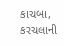કાચબા, કરચલાની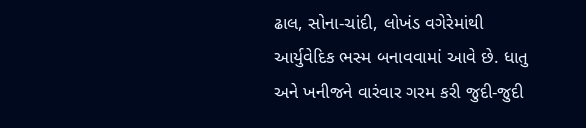ઢાલ, સોના-ચાંદી, લોખંડ વગેરેમાંથી આર્યુવેદિક ભસ્મ બનાવવામાં આવે છે. ધાતુ અને ખનીજને વારંવાર ગરમ કરી જુદી-જુદી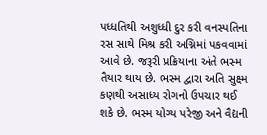પધ્ધતિથી અશુધ્ધી દુર કરી વનસ્પતિના રસ સાથે મિશ્ર કરી અગ્નિમાં પકવવામાં આવે છે. જરૂરી પ્રક્રિયાના અંતે ભસ્મ તૈયાર થાય છે. ભસ્મ દ્વારા અતિ સુક્ષ્મ કણથી અસાધ્ય રોગનો ઉપચાર થઈ શકે છે. ભસ્મ યોગ્ય પરેજી અને વૈદ્યની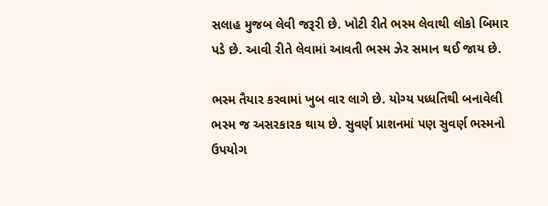સલાહ મુજબ લેવી જરૂરી છે. ખોટી રીતે ભસ્મ લેવાથી લોકો બિમાર પડે છે. આવી રીતે લેવામાં આવતી ભસ્મ ઝેર સમાન થઈ જાય છે.

ભસ્મ તૈયાર કરવામાં ખુબ વાર લાગે છે. યોગ્ય પધ્ધતિથી બનાવેલી ભસ્મ જ અસરકારક થાય છે. સુવર્ણ પ્રાશનમાં પણ સુવર્ણ ભસ્મનો ઉપયોગ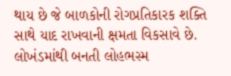થાય છે જે બાળકોની રોગપ્રતિકારક શક્તિ સાથે યાદ રાખવાની ક્ષમતા વિકસાવે છે. લોખંડમાંથી બનતી લોહભસ્મ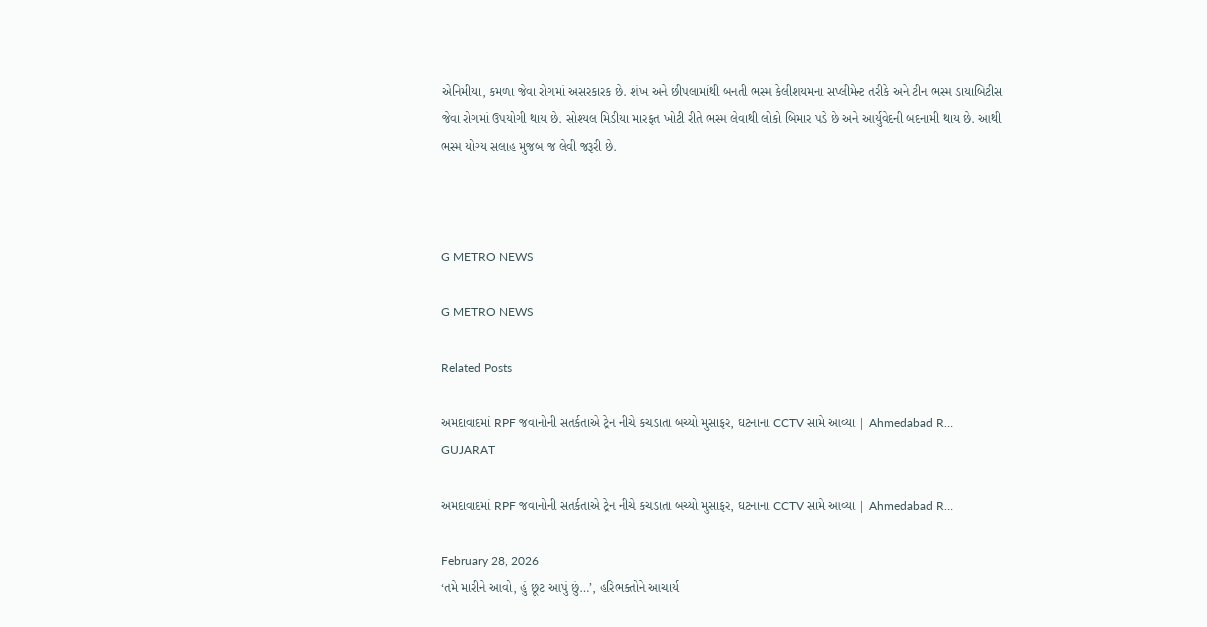એનિમીયા, કમળા જેવા રોગમાં અસરકારક છે. શંખ અને છીપલામાંથી બનતી ભસ્મ કેલીશયમના સપ્લીમેન્ટ તરીકે અને ટીન ભસ્મ ડાયાબિટીસ જેવા રોગમાં ઉપયોગી થાય છે. સોશ્યલ મિડીયા મારફત ખોટી રીતે ભસ્મ લેવાથી લોકો બિમાર પડે છે અને આર્યુવેદની બદનામી થાય છે. આથી ભસ્મ યોગ્ય સલાહ મુજબ જ લેવી જરૂરી છે.



G METRO NEWS

G METRO NEWS

Related Posts

અમદાવાદમાં RPF જવાનોની સતર્કતાએ ટ્રેન નીચે કચડાતા બચ્યો મુસાફર, ઘટનાના CCTV સામે આવ્યા | Ahmedabad R…
GUJARAT

અમદાવાદમાં RPF જવાનોની સતર્કતાએ ટ્રેન નીચે કચડાતા બચ્યો મુસાફર, ઘટનાના CCTV સામે આવ્યા | Ahmedabad R…

February 28, 2026
‘તમે મારીને આવો, હું છૂટ આપું છું…’, હરિભક્તોને આચાર્ય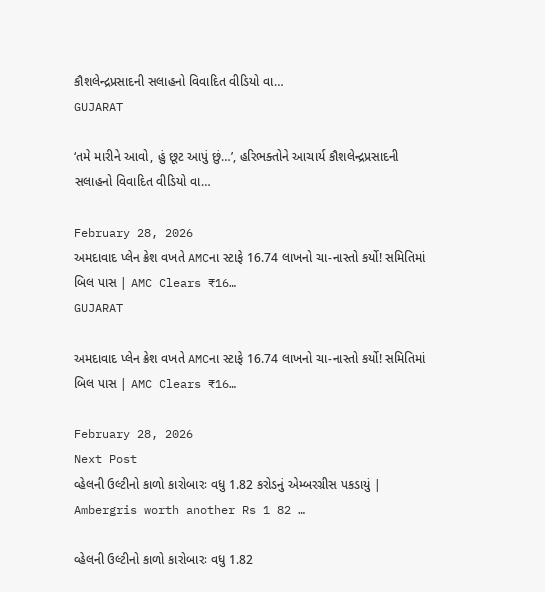કૌશલેન્દ્રપ્રસાદની સલાહનો વિવાદિત વીડિયો વા…
GUJARAT

‘તમે મારીને આવો, હું છૂટ આપું છું…’, હરિભક્તોને આચાર્ય કૌશલેન્દ્રપ્રસાદની સલાહનો વિવાદિત વીડિયો વા…

February 28, 2026
અમદાવાદ પ્લેન ક્રેશ વખતે AMCના સ્ટાફે 16.74 લાખનો ચા-નાસ્તો કર્યો! સમિતિમાં બિલ પાસ | AMC Clears ₹16…
GUJARAT

અમદાવાદ પ્લેન ક્રેશ વખતે AMCના સ્ટાફે 16.74 લાખનો ચા-નાસ્તો કર્યો! સમિતિમાં બિલ પાસ | AMC Clears ₹16…

February 28, 2026
Next Post
વ્હેલની ઉલ્ટીનો કાળો કારોબારઃ વધુ 1.82 કરોડનું એમ્બરગ્રીસ પકડાયું | Ambergris worth another Rs 1 82 …

વ્હેલની ઉલ્ટીનો કાળો કારોબારઃ વધુ 1.82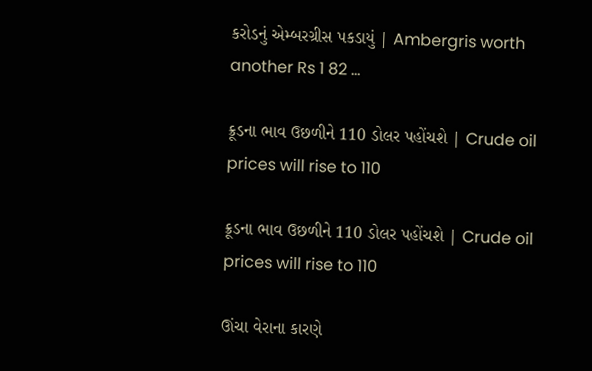કરોડનું એમ્બરગ્રીસ પકડાયું | Ambergris worth another Rs 1 82 ...

ક્રૂડના ભાવ ઉછળીને 110 ડોલર પહોંચશે | Crude oil prices will rise to 110

ક્રૂડના ભાવ ઉછળીને 110 ડોલર પહોંચશે | Crude oil prices will rise to 110

ઊંચા વેરાના કારણે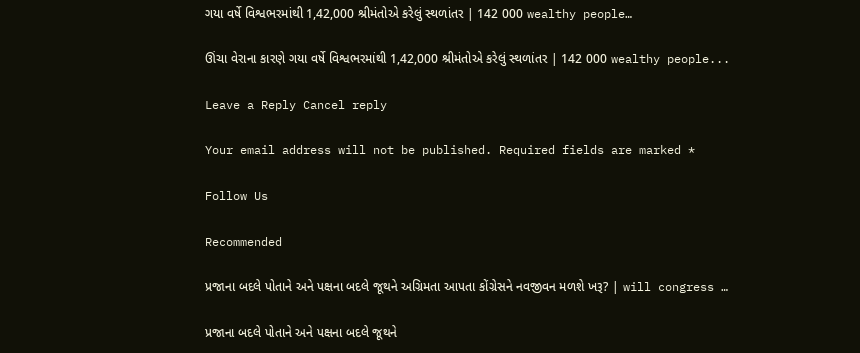ગયા વર્ષે વિશ્વભરમાંથી 1,42,000 શ્રીમંતોએ કરેલું સ્થળાંતર | 142 000 wealthy people…

ઊંચા વેરાના કારણે ગયા વર્ષે વિશ્વભરમાંથી 1,42,000 શ્રીમંતોએ કરેલું સ્થળાંતર | 142 000 wealthy people...

Leave a Reply Cancel reply

Your email address will not be published. Required fields are marked *

Follow Us

Recommended

પ્રજાના બદલે પોતાને અને પક્ષના બદલે જૂથને અગ્રિમતા આપતા કોંગ્રેસને નવજીવન મળશે ખરૂ? | will congress …

પ્રજાના બદલે પોતાને અને પક્ષના બદલે જૂથને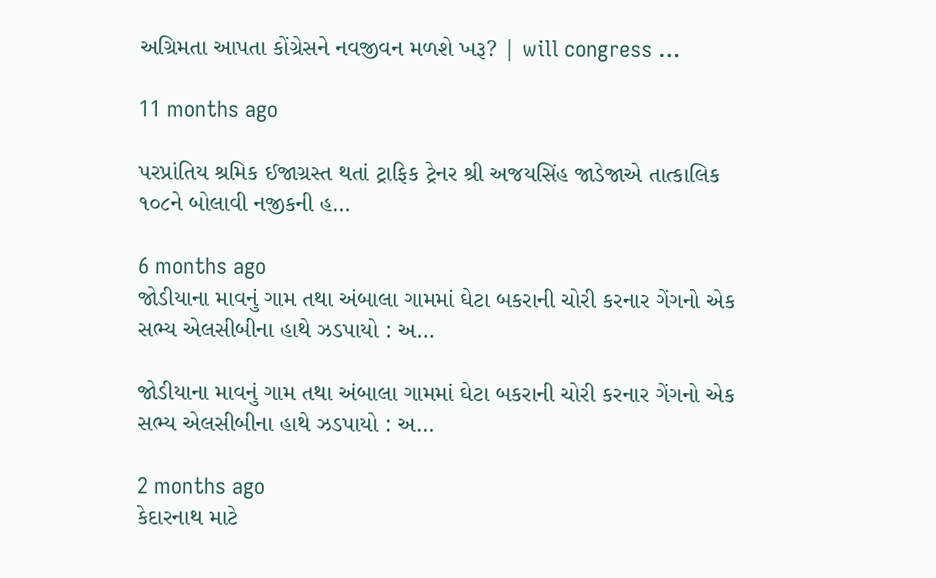અગ્રિમતા આપતા કોંગ્રેસને નવજીવન મળશે ખરૂ? | will congress …

11 months ago

પરપ્રાંતિય શ્રમિક ઈજાગ્રસ્ત થતાં ટ્રાફિક ટ્રેનર શ્રી અજયસિંહ જાડેજાએ તાત્કાલિક ૧૦૮ને બોલાવી નજીકની હ…

6 months ago
જોડીયાના માવનું ગામ તથા અંબાલા ગામમાં ઘેટા બકરાની ચોરી કરનાર ગેંગનો એક સભ્ય એલસીબીના હાથે ઝડપાયો : અ…

જોડીયાના માવનું ગામ તથા અંબાલા ગામમાં ઘેટા બકરાની ચોરી કરનાર ગેંગનો એક સભ્ય એલસીબીના હાથે ઝડપાયો : અ…

2 months ago
કેદારનાથ માટે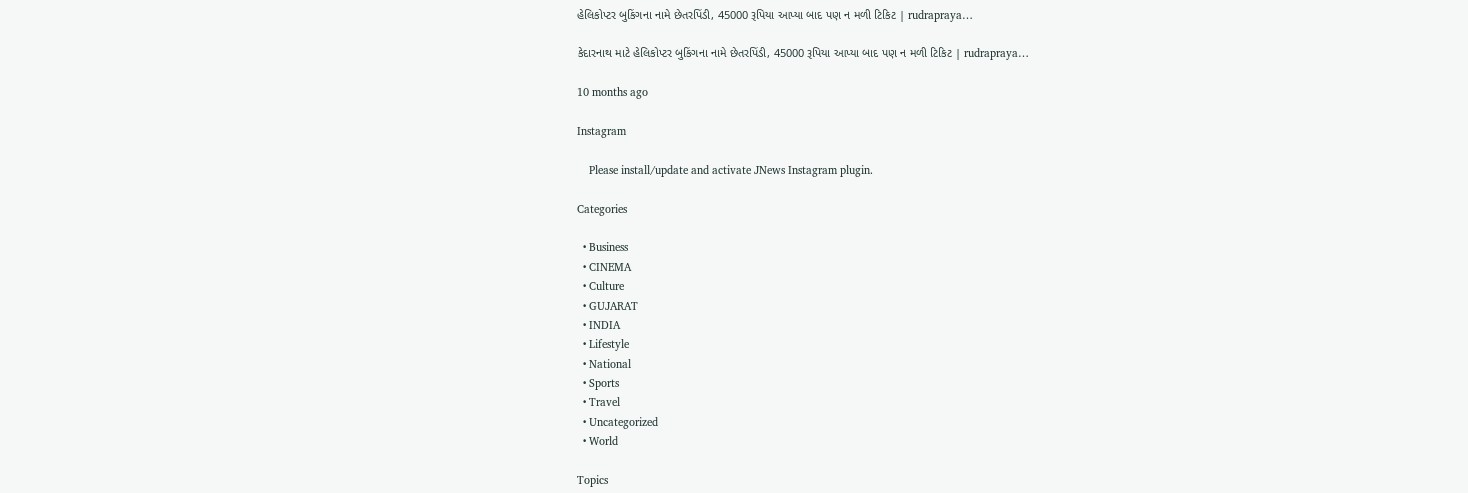હેલિકોપ્ટર બુકિંગના નામે છેતરપિંડી, 45000 રૂપિયા આપ્યા બાદ પણ ન મળી ટિકિટ | rudrapraya…

કેદારનાથ માટે હેલિકોપ્ટર બુકિંગના નામે છેતરપિંડી, 45000 રૂપિયા આપ્યા બાદ પણ ન મળી ટિકિટ | rudrapraya…

10 months ago

Instagram

    Please install/update and activate JNews Instagram plugin.

Categories

  • Business
  • CINEMA
  • Culture
  • GUJARAT
  • INDIA
  • Lifestyle
  • National
  • Sports
  • Travel
  • Uncategorized
  • World

Topics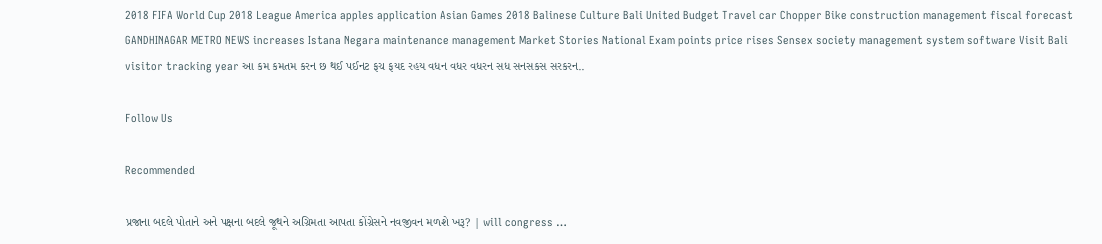2018 FIFA World Cup 2018 League America apples application Asian Games 2018 Balinese Culture Bali United Budget Travel car Chopper Bike construction management fiscal forecast GANDHINAGAR METRO NEWS increases Istana Negara maintenance management Market Stories National Exam points price rises Sensex society management system software Visit Bali visitor tracking year આ કમ કમતમ કરન છ થઈ પઈનટ ફચ ફયદ રહય વધન વધર વધરન સધ સનસકસ સરકરન..

Follow Us

Recommended

પ્રજાના બદલે પોતાને અને પક્ષના બદલે જૂથને અગ્રિમતા આપતા કોંગ્રેસને નવજીવન મળશે ખરૂ? | will congress …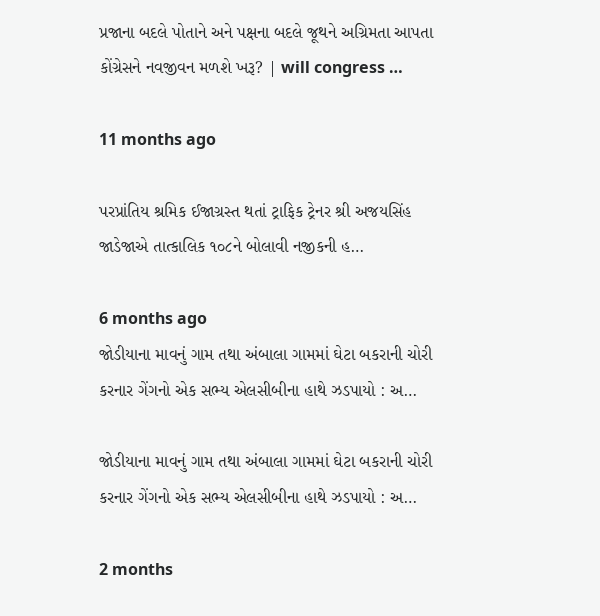પ્રજાના બદલે પોતાને અને પક્ષના બદલે જૂથને અગ્રિમતા આપતા કોંગ્રેસને નવજીવન મળશે ખરૂ? | will congress …

11 months ago

પરપ્રાંતિય શ્રમિક ઈજાગ્રસ્ત થતાં ટ્રાફિક ટ્રેનર શ્રી અજયસિંહ જાડેજાએ તાત્કાલિક ૧૦૮ને બોલાવી નજીકની હ…

6 months ago
જોડીયાના માવનું ગામ તથા અંબાલા ગામમાં ઘેટા બકરાની ચોરી કરનાર ગેંગનો એક સભ્ય એલસીબીના હાથે ઝડપાયો : અ…

જોડીયાના માવનું ગામ તથા અંબાલા ગામમાં ઘેટા બકરાની ચોરી કરનાર ગેંગનો એક સભ્ય એલસીબીના હાથે ઝડપાયો : અ…

2 months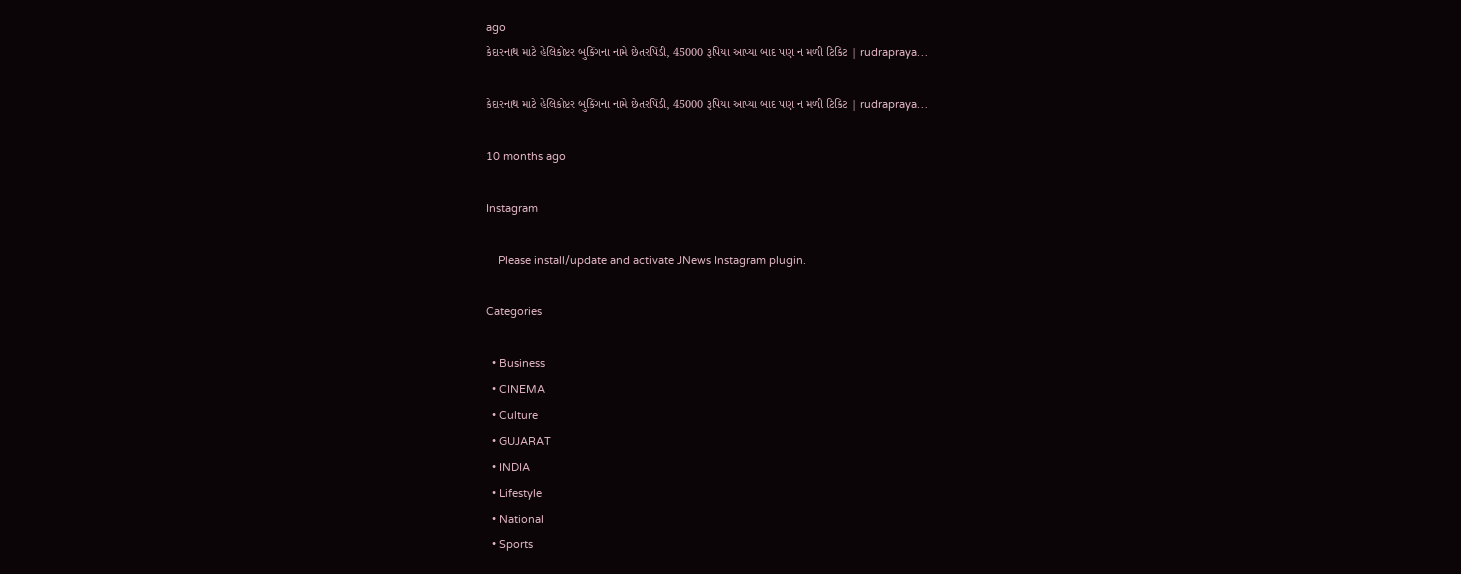ago
કેદારનાથ માટે હેલિકોપ્ટર બુકિંગના નામે છેતરપિંડી, 45000 રૂપિયા આપ્યા બાદ પણ ન મળી ટિકિટ | rudrapraya…

કેદારનાથ માટે હેલિકોપ્ટર બુકિંગના નામે છેતરપિંડી, 45000 રૂપિયા આપ્યા બાદ પણ ન મળી ટિકિટ | rudrapraya…

10 months ago

Instagram

    Please install/update and activate JNews Instagram plugin.

Categories

  • Business
  • CINEMA
  • Culture
  • GUJARAT
  • INDIA
  • Lifestyle
  • National
  • Sports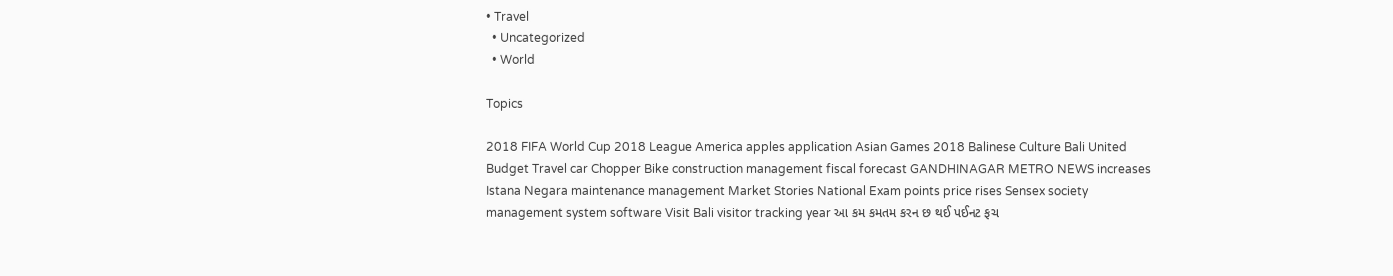• Travel
  • Uncategorized
  • World

Topics

2018 FIFA World Cup 2018 League America apples application Asian Games 2018 Balinese Culture Bali United Budget Travel car Chopper Bike construction management fiscal forecast GANDHINAGAR METRO NEWS increases Istana Negara maintenance management Market Stories National Exam points price rises Sensex society management system software Visit Bali visitor tracking year આ કમ કમતમ કરન છ થઈ પઈનટ ફચ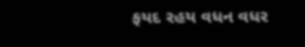ફયદ રહય વધન વધર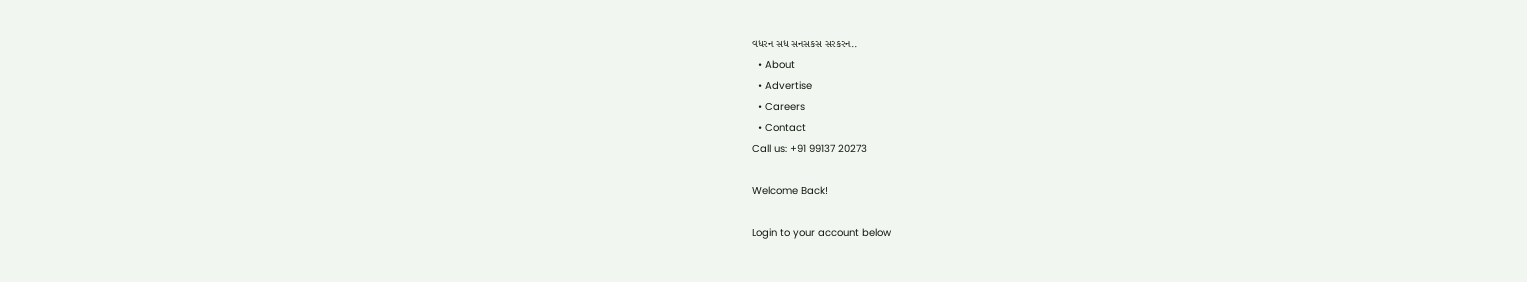વધરન સધ સનસકસ સરકરન..
  • About
  • Advertise
  • Careers
  • Contact
Call us: +91 99137 20273

Welcome Back!

Login to your account below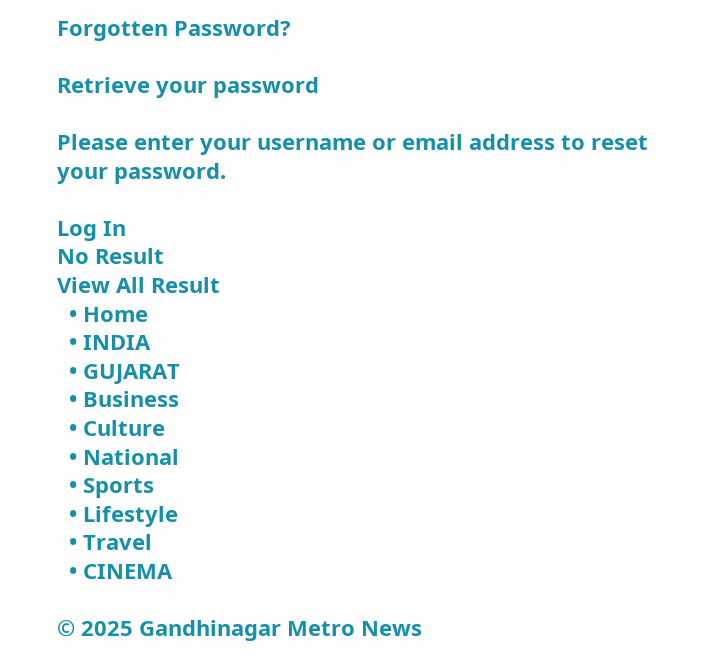Forgotten Password?

Retrieve your password

Please enter your username or email address to reset your password.

Log In
No Result
View All Result
  • Home
  • INDIA
  • GUJARAT
  • Business
  • Culture
  • National
  • Sports
  • Lifestyle
  • Travel
  • CINEMA

© 2025 Gandhinagar Metro News